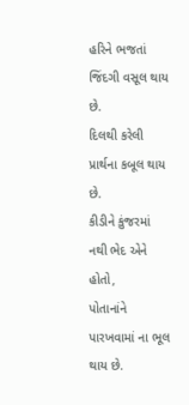હરિને ભજતાં જિંદગી વસૂલ થાય છે.
દિલથી કરેલી પ્રાર્થના કબૂલ થાય છે.
કીડીને કુંજરમાં નથી ભેદ એને હોતો,
પોતાનાંને પારખવામાં ના ભૂલ થાય છે.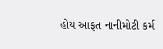હોય આફત નાનીમોટી કર્મ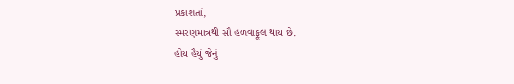પ્રકાશતાં,
સ્મરણમાત્રથી સૌ હળવાફૂલ થાય છે.
હોય હૈયું જેનું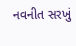નવનીત સરખું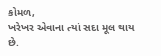કોમળ,
ખરેખર એવાના ત્યાં સદા મૂલ થાય છે.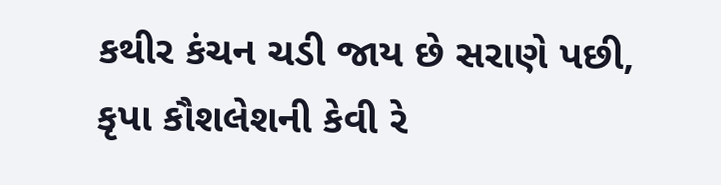કથીર કંચન ચડી જાય છે સરાણે પછી,
કૃપા કૌશલેશની કેવી રે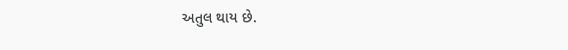અતુલ થાય છે.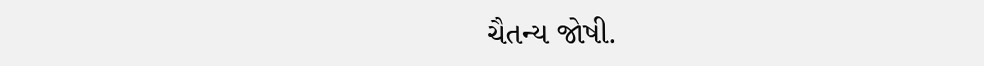ચૈતન્ય જોષી.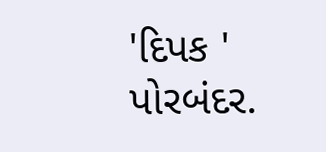'દિપક ' પોરબંદર.